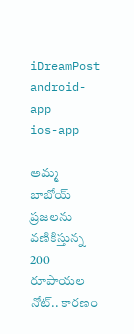iDreamPost
android-app
ios-app

అమ్మ బాబోయ్ ప్రజలను వణికిస్తున్న 200 రూపాయల నోట్.. కారణం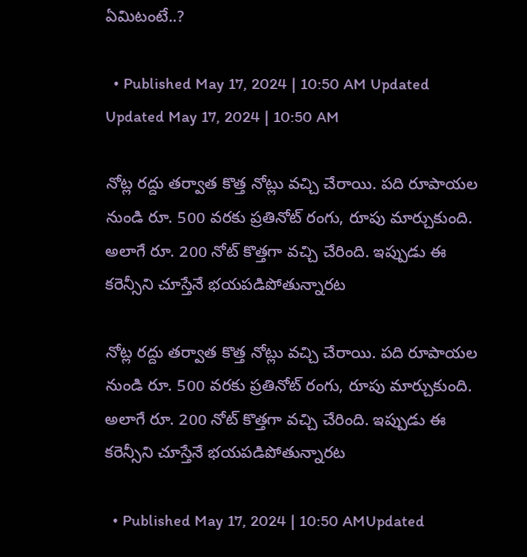ఏమిటంటే..?

  • Published May 17, 2024 | 10:50 AM Updated Updated May 17, 2024 | 10:50 AM

నోట్ల రద్దు తర్వాత కొత్త నోట్లు వచ్చి చేరాయి. పది రూపాయల నుండి రూ. 500 వరకు ప్రతినోట్ రంగు, రూపు మార్చుకుంది. అలాగే రూ. 200 నోట్ కొత్తగా వచ్చి చేరింది. ఇప్పుడు ఈ కరెన్సీని చూస్తేనే భయపడిపోతున్నారట

నోట్ల రద్దు తర్వాత కొత్త నోట్లు వచ్చి చేరాయి. పది రూపాయల నుండి రూ. 500 వరకు ప్రతినోట్ రంగు, రూపు మార్చుకుంది. అలాగే రూ. 200 నోట్ కొత్తగా వచ్చి చేరింది. ఇప్పుడు ఈ కరెన్సీని చూస్తేనే భయపడిపోతున్నారట

  • Published May 17, 2024 | 10:50 AMUpdated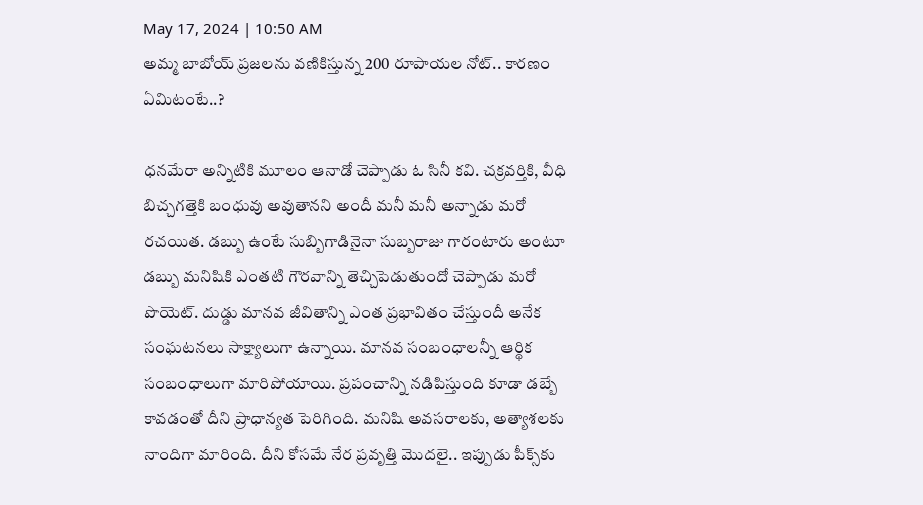May 17, 2024 | 10:50 AM
అమ్మ బాబోయ్ ప్రజలను వణికిస్తున్న 200 రూపాయల నోట్.. కారణం ఏమిటంటే..?

ధనమేరా అన్నిటికి మూలం ఆనాడో చెప్పాడు ఓ సినీ కవి. చక్రవర్తికి, వీధి బిచ్చగత్తెకి బంధువు అవుతానని అందీ మనీ మనీ అన్నాడు మరో రచయిత. డబ్బు ఉంటే సుబ్బిగాడినైనా సుబ్బరాజు గారంటారు అంటూ డబ్బు మనిషికి ఎంతటి గౌరవాన్ని తెచ్చిపెడుతుందో చెప్పాడు మరో పొయెట్. దుడ్డు మానవ జీవితాన్ని ఎంత ప్రభావితం చేస్తుందీ అనేక సంఘటనలు సాక్ష్యాలుగా ఉన్నాయి. మానవ సంబంధాలన్నీ ఆర్థిక సంబంధాలుగా మారిపోయాయి. ప్రపంచాన్ని నడిపిస్తుంది కూడా డబ్బే కావడంతో దీని ప్రాధాన్యత పెరిగింది. మనిషి అవసరాలకు, అత్యాశలకు నాందిగా మారింది. దీని కోసమే నేర ప్రవృత్తి మొదలై.. ఇప్పుడు పీక్స్‌కు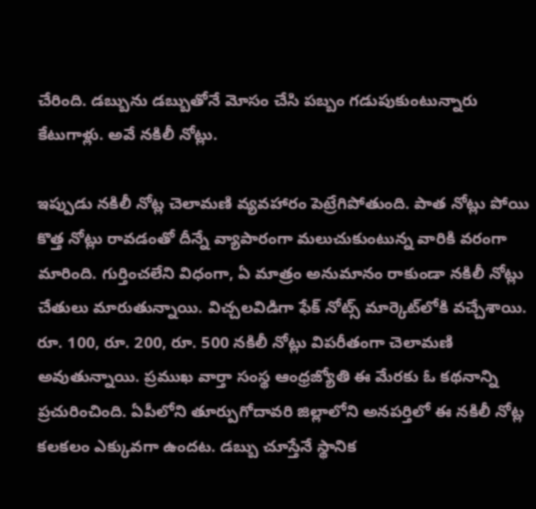చేరింది. డబ్బును డబ్బుతోనే మోసం చేసి పబ్బం గడుపుకుంటున్నారు కేటుగాళ్లు. అవే నకిలీ నోట్లు.

ఇప్పుడు నకిలీ నోట్ల చెలామణి వ్యవహారం పెట్రేగిపోతుంది. పాత నోట్లు పోయి కొత్త నోట్లు రావడంతో దీన్నే వ్యాపారంగా మలుచుకుంటున్న వారికి వరంగా మారింది. గుర్తించలేని విధంగా, ఏ మాత్రం అనుమానం రాకుండా నకిలీ నోట్లు చేతులు మారుతున్నాయి. విచ్చలవిడిగా ఫేక్ నోట్స్ మార్కెట్‌లోకి వచ్చేశాయి. రూ. 100, రూ. 200, రూ. 500 నకిలీ నోట్లు విపరీతంగా చెలామణి అవుతున్నాయి. ప్రముఖ వార్తా సంస్థ ఆంధ్రజ్యోతి ఈ మేరకు ఓ కథనాన్ని ప్రచురించింది. ఏపీలోని తూర్పుగోదావరి జిల్లాలోని అనపర్తిలో ఈ నకిలీ నోట్ల కలకలం ఎక్కువగా ఉందట. డబ్బు చూస్తేనే స్థానిక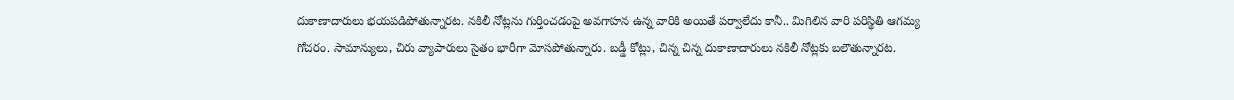దుకాణాదారులు భయపడిపోతున్నారట. నకిలీ నోట్లను గుర్తించడంపై అవగాహన ఉన్న వారికి అయితే పర్వాలేదు కానీ.. మిగిలిన వారి పరిస్థితి ఆగమ్య గోచరం. సామాన్యులు, చిరు వ్యాపారులు సైతం భారీగా మోసపోతున్నారు. బడ్డీ కోట్లు, చిన్న చిన్న దుకాణాదారులు నకిలీ నోట్లకు బలౌతున్నారట.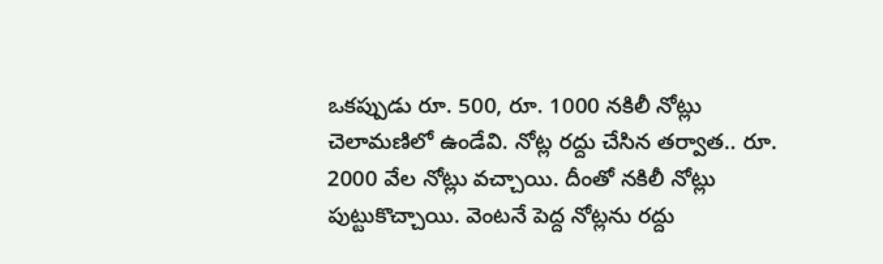ఒకప్పుడు రూ. 500, రూ. 1000 నకిలీ నోట్లు చెలామణిలో ఉండేవి. నోట్ల రద్దు చేసిన తర్వాత.. రూ. 2000 వేల నోట్లు వచ్చాయి. దీంతో నకిలీ నోట్లు పుట్టుకొచ్చాయి. వెంటనే పెద్ద నోట్లను రద్దు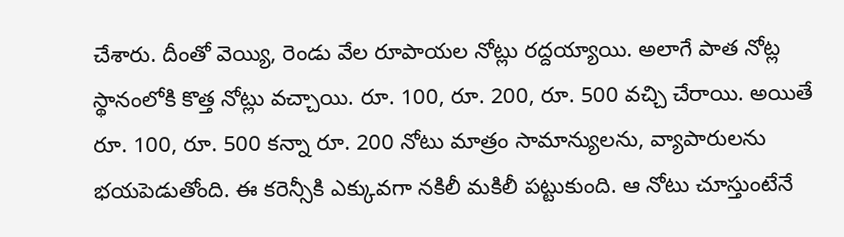చేశారు. దీంతో వెయ్యి, రెండు వేల రూపాయల నోట్లు రద్దయ్యాయి. అలాగే పాత నోట్ల స్థానంలోకి కొత్త నోట్లు వచ్చాయి. రూ. 100, రూ. 200, రూ. 500 వచ్చి చేరాయి. అయితే రూ. 100, రూ. 500 కన్నా రూ. 200 నోటు మాత్రం సామాన్యులను, వ్యాపారులను భయపెడుతోంది. ఈ కరెన్సీకి ఎక్కువగా నకిలీ మకిలీ పట్టుకుంది. ఆ నోటు చూస్తుంటేనే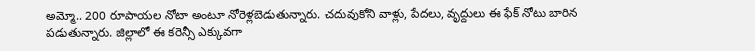అమ్మో.. 200 రూపాయల నోటా అంటూ నోరెళ్లబెడుతున్నారు. చదువుకోని వాళ్లు, పేదలు, వృద్దులు ఈ ఫేక్ నోటు బారిన పడుతున్నారు. జిల్లాలో ఈ కరెన్సీ ఎక్కువగా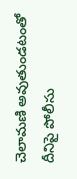చెలామణి అవుతుండటంతో దీనిపై పోలీసు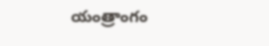యంత్రాంగం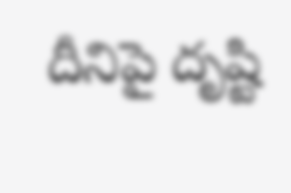దీనిపై దృష్టి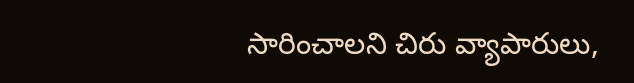సారించాలని చిరు వ్యాపారులు,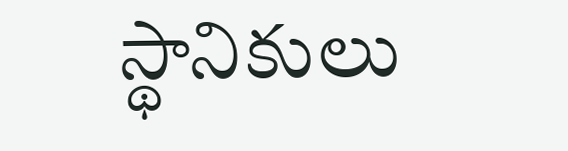స్థానికులు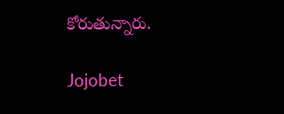కోరుతున్నారు.

Jojobet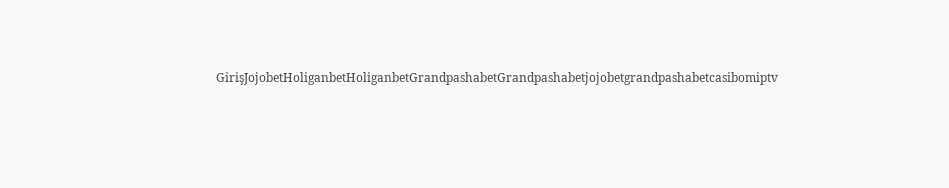GirişJojobetHoliganbetHoliganbetGrandpashabetGrandpashabetjojobetgrandpashabetcasibomiptv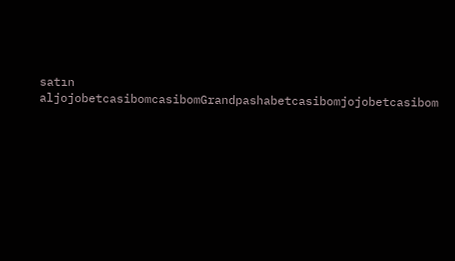satın aljojobetcasibomcasibomGrandpashabetcasibomjojobetcasibom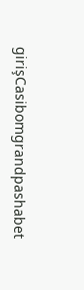girişCasibomgrandpashabet